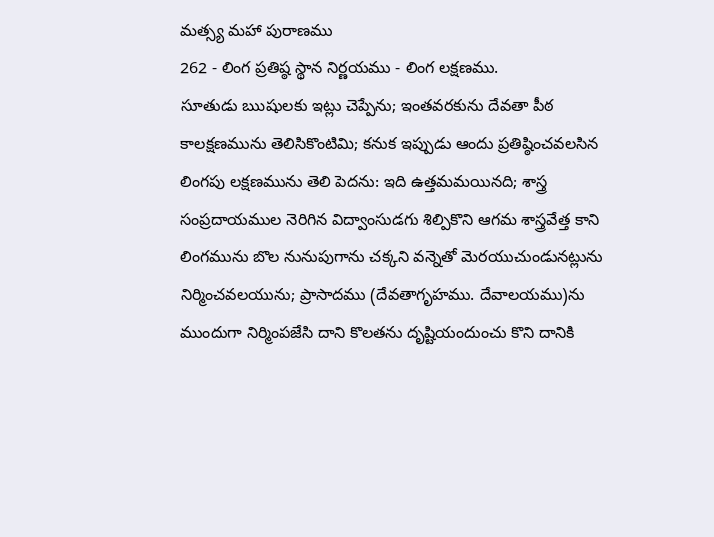మత్స్య మహా పురాణము
262 - లింగ ప్రతిష్ఠ స్థాన నిర్ణయము - లింగ లక్షణము.
సూతుడు ఋషులకు ఇట్లు చెప్పేను; ఇంతవరకును దేవతా పీఠ కాలక్షణమును తెలిసికొంటిమి; కనుక ఇప్పుడు ఆందు ప్రతిష్ఠించవలసిన లింగపు లక్షణమును తెలి పెదను: ఇది ఉత్తమమయినది; శాస్త్ర సంప్రదాయముల నెరిగిన విద్వాంసుడగు శిల్పికొని ఆగమ శాస్త్రవేత్త కాని లింగమును బొల నునుపుగాను చక్కని వన్నెతో మెరయుచుండునట్లును నిర్మించవలయును; ప్రాసాదము (దేవతాగృహము. దేవాలయము)ను ముందుగా నిర్మింపజేసి దాని కొలతను దృష్టియందుంచు కొని దానికి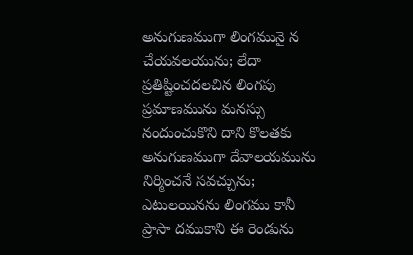అనుగుణముగా లింగమునై న చేయవలయును; లేదా ప్రతిష్టించదలచిన లింగపు ప్రమాణమును మనస్సు నందుంచుకొని దాని కొలతకు అనుగుణముగా దేవాలయమును నిర్మించనే సవచ్చును; ఎటులయినను లింగము కానీ ప్రాసా దముకాని ఈ రెండును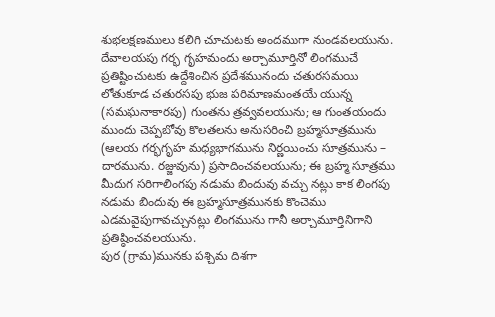శుభలక్షణములు కలిగి చూచుటకు అందముగా నుండవలయును.
దేవాలయపు గర్భ గృహమందు అర్చామూర్తినో లింగముచే ప్రతిష్టించుటకు ఉద్దేశించిన ప్రదేశమునందు చతురసమయి లోతుకూడ చతురసపు భుజ పరిమాణమంతయే యున్న (సమఘనాకారపు) గుంతను త్రవ్వవలయును; ఆ గుంతయందు ముందు చెప్పబోవు కొలతలను అనుసరించి బ్రహ్మసూత్రమును (ఆలయ గర్భగృహ మధ్యభాగమును నిర్ణయించు సూత్రమును – దారమును. రజ్జువును) ప్రసాదించవలయును; ఈ బ్రహ్మ సూత్రము మీదుగ సరిగాలింగపు నడుమ బిందువు వచ్చు నట్లు కాక లింగపు నడుమ బిందువు ఈ బ్రహ్మసూత్రమునకు కొంచెము ఎడమవైపుగావచ్చునట్లు లింగమును గానీ అర్చామూర్తినిగాని ప్రతిష్ఠించవలయును.
పుర (గ్రామ)మునకు పశ్చిమ దిశగా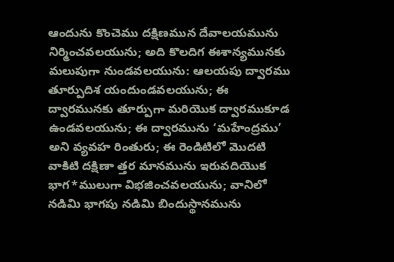ఆందును కొంచెము దక్షిణమున దేవాలయమును నిర్మించవలయును; అది కొలదిగ ఈశాన్యమునకు మలుపుగా నుండవలయును: ఆలయపు ద్వారము తూర్పుదిశ యందుండవలయును; ఈ ద్వారమునకు తూర్పుగా మరియొక ద్వారముకూడ ఉండవలయును; ఈ ద్వారమును ‘మహేంద్రము’ అని వ్యవహ రింతురు; ఈ రెండిటిలో మొదటి వాకిటి దక్షిణా త్తర మానమును ఇరువదియొక భాగ*ములుగా విభజించవలయును; వానిలో నడిమి భాగపు నడిమి బిందుస్థానమును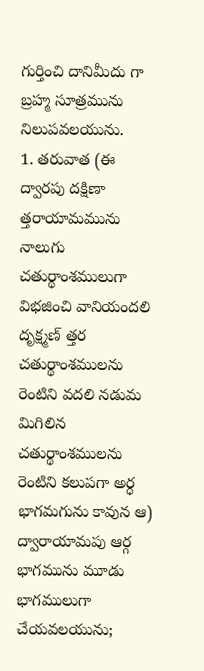గుర్తించి దానిమీదు గా బ్రహ్మ సూత్రమును నిలుపవలయును.
1. తరువాత (ఈ ద్వారపు దక్షిణా త్తరాయామమును నాలుగు చతుర్థాంశములుగా విభజించి వానియందలి దృక్ష్మణ్ త్తర చతుర్థాంశములను రెంటిని వదలి నడుమ మిగిలిన చతుర్థాంశములను రెంటిని కలుపగా అర్ధ భాగమగును కావున ఆ) ద్వారాయామపు ఆర్గ భాగమును మూడు భాగములుగా చేయవలయును;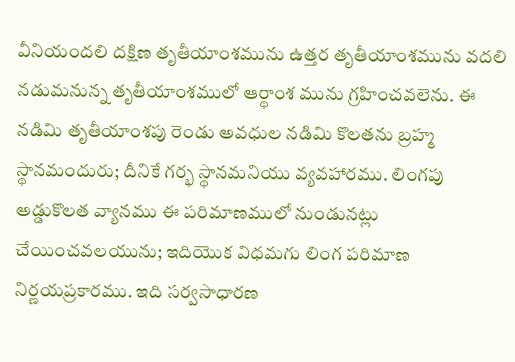వీనియందలి దక్షిణ తృతీయాంశమును ఉత్తర తృతీయాంశమును వదలి నడుమనున్న తృతీయాంశములో ఆర్థాంశ మును గ్రహించవలెను. ఈ నడిమి తృతీయాంశపు రెండు అవధుల నడిమి కొలతను బ్రహ్మ స్థానమందురు; దీనికే గర్భ స్థానమనియు వ్యవహారము. లింగపు అడ్డుకొలత వ్యానము ఈ పరిమాణములో నుండునట్లు చేయించవలయును; ఇదియొక విధమగు లింగ పరిమాణ నిర్ణయప్రకారము. ఇది సర్వసాధారణ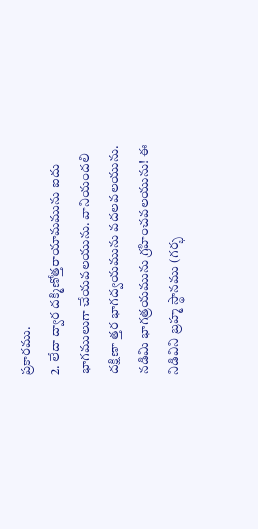ప్రకారము.
2. లేదా ద్వార దక్మిణోత్తరాయామమును ఐదు భాగములుగా చేయవలయును. వానియందలి దక్షిణా త్తర భాగద్వయమును వదలవలయును. నడిమి భాగత్రయమును గ్రహించవలయును! ఈ నిడివిని బ్రహ్మ స్థానము (గర్భ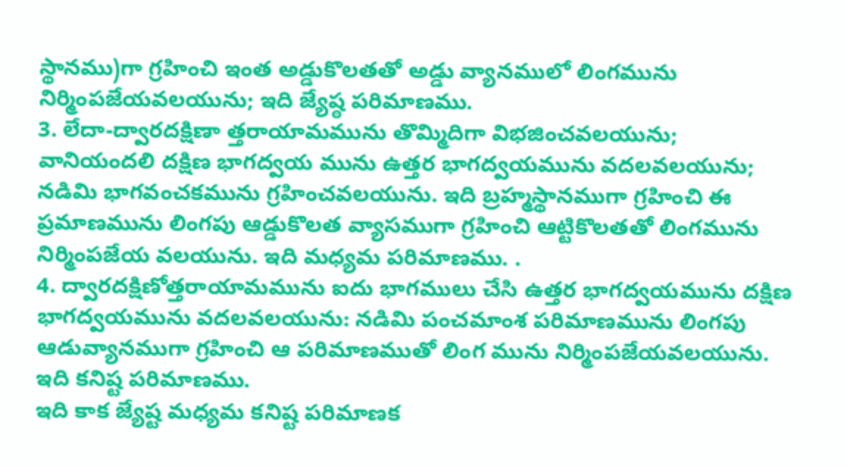స్థానము)గా గ్రహించి ఇంత అడ్డుకొలతతో అడ్డు వ్యానములో లింగమును నిర్మింపజేయవలయును; ఇది జ్యేష్ఠ పరిమాణము.
3. లేదా-ద్వారదక్షిణా త్తరాయామమును తొమ్మిదిగా విభజించవలయును; వానియందలి దక్షిణ భాగద్వయ మును ఉత్తర భాగద్వయమును వదలవలయును; నడిమి భాగవంచకమును గ్రహించవలయును. ఇది బ్రహ్మస్థానముగా గ్రహించి ఈ ప్రమాణమును లింగపు ఆడ్డుకొలత వ్యాసముగా గ్రహించి ఆట్టికొలతతో లింగమును నిర్మింపజేయ వలయును. ఇది మధ్యమ పరిమాణము. .
4. ద్వారదక్షిణోత్తరాయామమును ఐదు భాగములు చేసి ఉత్తర భాగద్వయమును దక్షిణ భాగద్వయమును వదలవలయును: నడిమి పంచమాంశ పరిమాణమును లింగపు ఆడువ్యానముగా గ్రహించి ఆ పరిమాణముతో లింగ మును నిర్మింపజేయవలయును. ఇది కనిష్ట పరిమాణము.
ఇది కాక జ్యేష్ట మధ్యమ కనిష్ట పరిమాణక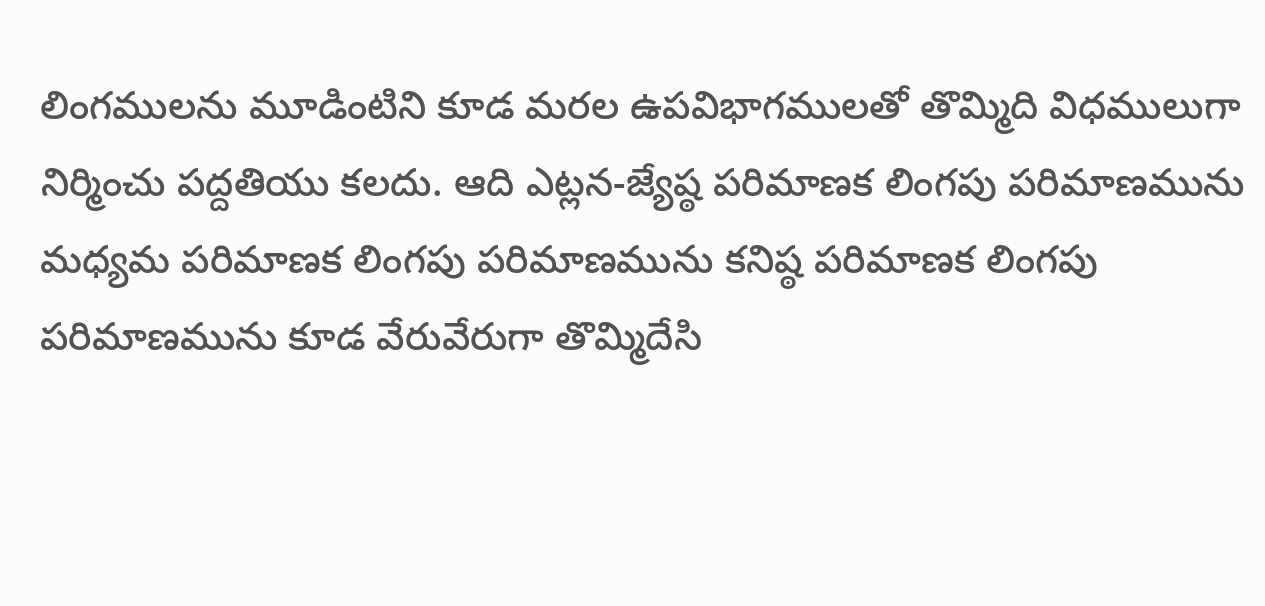లింగములను మూడింటిని కూడ మరల ఉపవిభాగములతో తొమ్మిది విధములుగా నిర్మించు పద్దతియు కలదు. ఆది ఎట్లన-జ్యేష్ఠ పరిమాణక లింగపు పరిమాణమును మధ్యమ పరిమాణక లింగపు పరిమాణమును కనిష్ఠ పరిమాణక లింగపు పరిమాణమును కూడ వేరువేరుగా తొమ్మిదేసి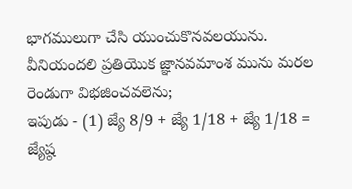భాగములుగా చేసి యుంచుకొనవలయును. వీనియందలి ప్రతియొక జ్ఞానవమాంశ మును మరల రెండుగా విభజించవలెను;
ఇపుడు - (1) జ్యే 8/9 + జ్యే 1/18 + జ్యే 1/18 = జ్యేష్ఠ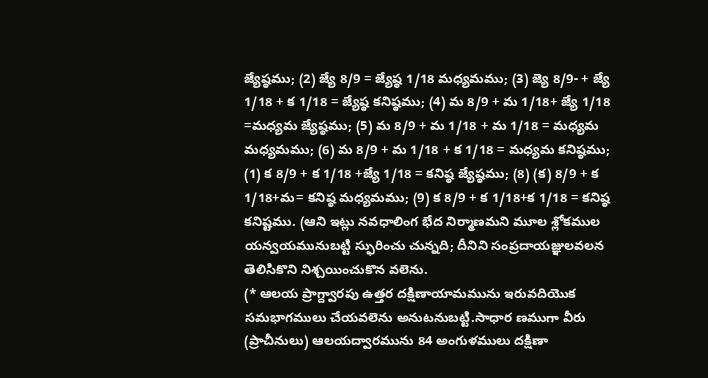జ్యేష్ఠము; (2) జ్యే 8/9 = జ్యేష్ఠ 1/18 మధ్యమము; (3) జ్యె 8/9- + జ్యే 1/18 + క 1/18 = జ్యేష్ఠ కనిష్ఠము; (4) మ 8/9 + మ 1/18+ జ్యే 1/18 =మధ్యమ జ్యేష్ఠము; (5) మ 8/9 + మ 1/18 + మ 1/18 = మధ్యమ మధ్యమము; (6) మ 8/9 + మ 1/18 + క 1/18 = మధ్యమ కనిష్ఠము; (1) క 8/9 + క 1/18 +జ్యే 1/18 = కనిష్ఠ జ్యేష్ఠము; (8) (క) 8/9 + క 1/18+మ= కనిష్ఠ మధ్యమము; (9) క 8/9 + క 1/18+క 1/18 = కనిష్ఠ కనిష్టము. (ఆని ఇట్లు నవధాలింగ భేద నిర్మాణమని మూల శ్లోకముల యన్వయమునుబట్టి స్ఫురించు చున్నది; దీనిని సంప్రదాయజ్ఞులవలన తెలిసికొని నిశ్చయించుకొన వలెను.
(* ఆలయ ప్రాగ్ద్వారపు ఉత్తర దక్షిణాయామమును ఇరువదియొక సమభాగములు చేయవలెను అనుటనుబట్టి.సాధార ణముగా వీరు (ప్రాచీనులు) ఆలయద్వారమును 84 అంగుళములు దక్షిణా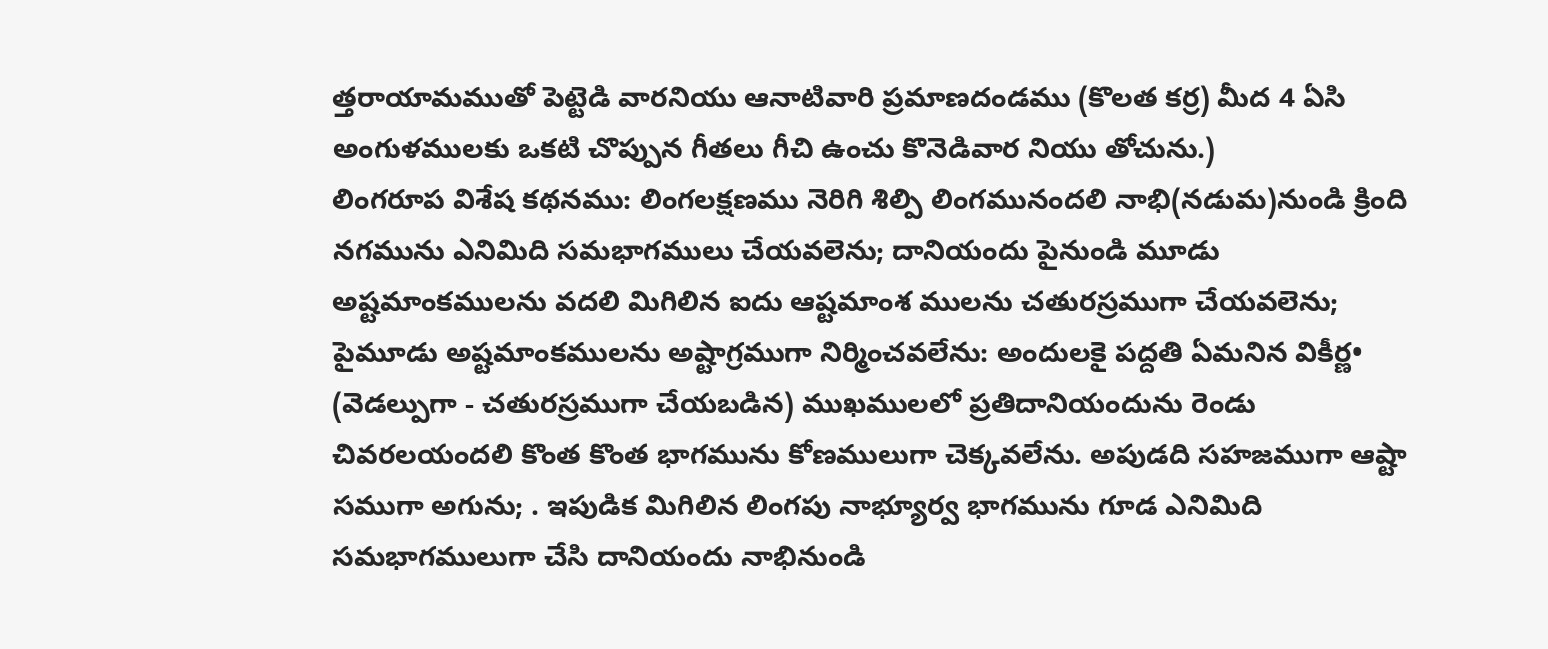త్తరాయామముతో పెట్టెడి వారనియు ఆనాటివారి ప్రమాణదండము (కొలత కర్ర) మీద 4 ఏసి అంగుళములకు ఒకటి చొప్పున గీతలు గీచి ఉంచు కొనెడివార నియు తోచును.)
లింగరూప విశేష కథనము: లింగలక్షణము నెరిగి శిల్పి లింగమునందలి నాభి(నడుమ)నుండి క్రింది నగమును ఎనిమిది సమభాగములు చేయవలెను; దానియందు పైనుండి మూడు అష్టమాంకములను వదలి మిగిలిన ఐదు ఆష్టమాంశ ములను చతురస్రముగా చేయవలెను; పైమూడు అష్టమాంకములను అష్టాగ్రముగా నిర్మించవలేను: అందులకై పద్దతి ఏమనిన వికీర్ణ• (వెడల్పుగా - చతురస్రముగా చేయబడిన) ముఖములలో ప్రతిదానియందును రెండు చివరలయందలి కొంత కొంత భాగమును కోణములుగా చెక్కవలేను. అపుడది సహజముగా ఆష్టా సముగా అగును; . ఇపుడిక మిగిలిన లింగపు నాభ్యూర్వ భాగమును గూడ ఎనిమిది సమభాగములుగా చేసి దానియందు నాభినుండి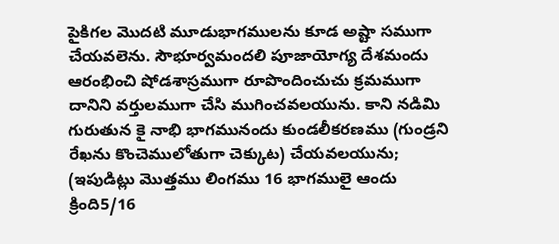పైకిగల మొదటి మూడుభాగములను కూడ అష్టా సముగా చేయవలెను. సౌభూర్వమందలి పూజాయోగ్య దేశమందు ఆరంభించి షోడశాస్రముగా రూపొందించుచు క్రమముగా దానిని వర్తులముగా చేసి ముగించవలయును. కాని నడిమి గురుతున కై నాభి భాగమునందు కుండలీకరణము (గుండ్రని రేఖను కొంచెములోతుగా చెక్కుట) చేయవలయును; (ఇపుడిట్లు మొత్తము లింగము 16 భాగములై ఆందు క్రింది5/16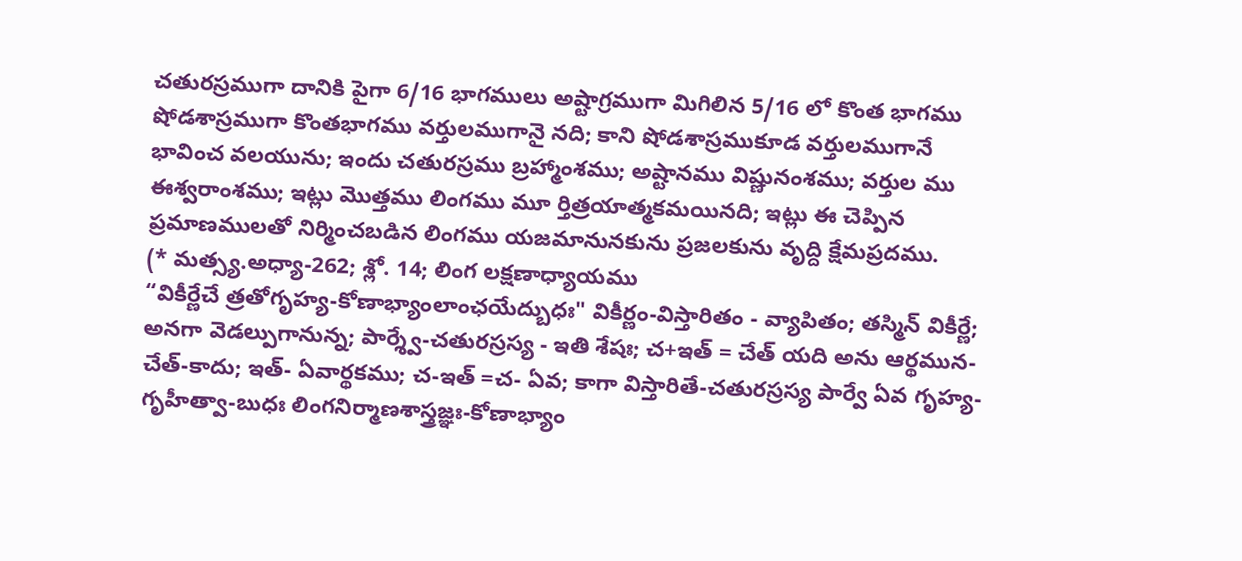చతురస్రముగా దానికి పైగా 6/16 భాగములు అష్టాగ్రముగా మిగిలిన 5/16 లో కొంత భాగము షోడశాస్రముగా కొంతభాగము వర్తులముగానై నది; కాని షోడశాస్రముకూడ వర్తులముగానే భావించ వలయును; ఇందు చతురస్రము బ్రహ్మాంశము; అష్టానము విష్ణునంశము; వర్తుల ము ఈశ్వరాంశము; ఇట్లు మొత్తము లింగము మూ ర్తిత్రయాత్మకమయినది; ఇట్లు ఈ చెప్పిన ప్రమాణములతో నిర్మించబడిన లింగము యజమానునకును ప్రజలకును వృద్ది క్షేమప్రదము.
(* మత్స్య.అధ్యా-262; శ్లో. 14; లింగ లక్షణాధ్యాయము
“వికీర్ణేచే త్రతోగృహ్య-కోణాభ్యాంలాంఛయేద్బుధః" వికీర్ణం-విస్తారితం - వ్యాపితం; తస్మిన్ వికీర్ణే; అనగా వెడల్పుగానున్న; పార్శ్వే-చతురస్రస్య - ఇతి శేషః; చ+ఇత్ = చేత్ యది అను ఆర్థమున- చేత్-కాదు; ఇత్- ఏవార్థకము; చ-ఇత్ =చ- ఏవ; కాగా విస్తారితే-చతురస్రస్య పార్వే ఏవ గృహ్య-గృహీత్వా-బుధః లింగనిర్మాణశాస్త్రజ్ఞః-కోణాభ్యాం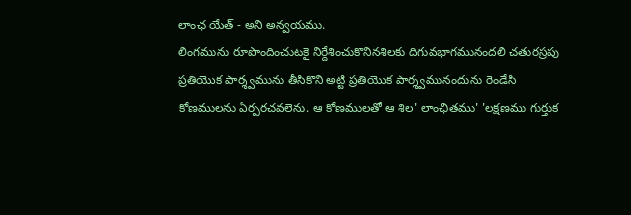లాంఛ యేత్ - అని అన్వయము.
లింగమును రూపొందించుటకై నిర్దేశించుకొనినశిలకు దిగువభాగమునందలి చతురస్రపు ప్రతియొక పార్శ్వమును తీసికొని అట్టి ప్రతియొక పార్శ్వమునందును రెండేసి కోణములను ఏర్పరచవలెను. ఆ కోణములతో ఆ శిల' లాంఛితము' 'లక్షణము గుర్తుక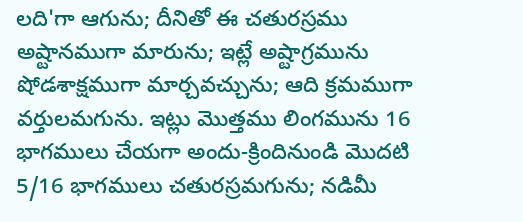లది'గా ఆగును; దీనితో ఈ చతురస్రము అష్టానముగా మారును; ఇట్లే అష్టాగ్రమును షోడశాక్షముగా మార్చవచ్చును; ఆది క్రమముగా వర్తులమగును. ఇట్లు మొత్తము లింగమును 16 భాగములు చేయగా అందు-క్రిందినుండి మొదటి 5/16 భాగములు చతురస్రమగును; నడిమీ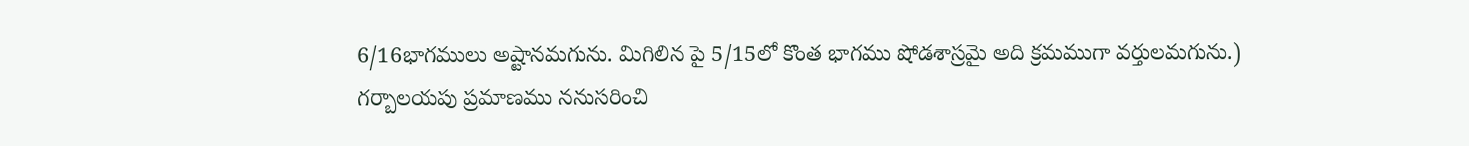6/16భాగములు అష్టానమగును. మిగిలిన పై 5/15లో కొంత భాగము షోడశాస్రమై అది క్రమముగా వర్తులమగును.)
గర్బాలయపు ప్రమాణము ననుసరించి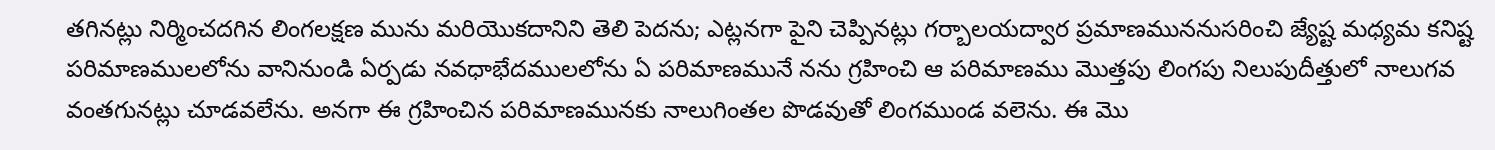తగినట్లు నిర్మించదగిన లింగలక్షణ మును మరియొకదానిని తెలి పెదను; ఎట్లనగా పైని చెప్పినట్లు గర్బాలయద్వార ప్రమాణముననుసరించి జ్యేష్ట మధ్యమ కనిష్ట పరిమాణములలోను వానినుండి ఏర్పడు నవధాభేదములలోను ఏ పరిమాణమునే నను గ్రహించి ఆ పరిమాణము మొత్తపు లింగపు నిలుపుదీత్తులో నాలుగవ వంతగునట్లు చూడవలేను. అనగా ఈ గ్రహించిన పరిమాణమునకు నాలుగింతల పొడవుతో లింగముండ వలెను. ఈ మొ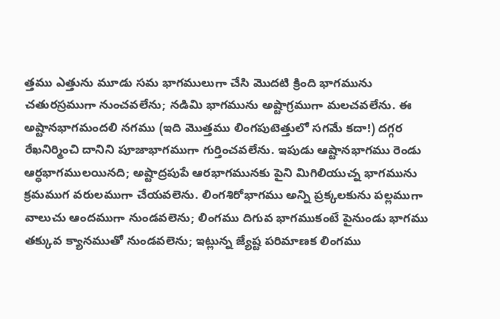త్తము ఎత్తును మూడు సమ భాగములుగా చేసి మొదటి క్రింది భాగమును చతురస్రముగా నుంచవలేను; నడిమి భాగమును అష్టాగ్రముగా మలచవలేను. ఈ అష్టానభాగమందలి నగము (ఇది మొత్తము లింగపుటెత్తులో సగమే కదా!) దగ్గర రేఖనిర్మించి దానిని పూజాభాగముగా గుర్తించవలేను. ఇపుడు ఆష్టానభాగము రెండు ఆర్ధభాగములయినది; అష్టాద్రపుపే ఆరభాగమునకు పైని మిగిలియుచ్న భాగమును క్రమముగ వరులముగా చేయవలెను. లింగశిరోభాగము అన్ని ప్రక్కలకును పల్లముగా వాలుచు ఆందముగా నుండవలెను; లింగము దిగువ భాగముకంటే పైనుండు భాగము తక్కువ క్యానముతో నుండవలెను; ఇట్లున్న జ్యేష్ట పరిమాణక లింగము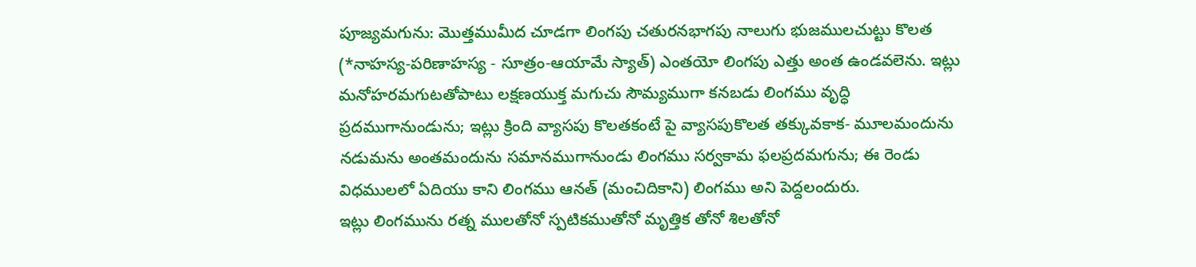పూజ్యమగును: మొత్తముమీద చూడగా లింగపు చతురనభాగపు నాలుగు భుజములచుట్టు కొలత (*నాహస్య-పరిణాహస్య - సూత్రం-ఆయామే స్యాత్) ఎంతయో లింగపు ఎత్తు అంత ఉండవలెను. ఇట్లు మనోహరమగుటతోపాటు లక్షణయుక్త మగుచు సౌమ్యముగా కనబడు లింగము వృద్ధి ప్రదముగానుండును; ఇట్లు క్రింది వ్యాసపు కొలతకంటే పై వ్యాసపుకొలత తక్కువకాక- మూలమందును నడుమను అంతమందును సమానముగానుండు లింగము సర్వకామ ఫలప్రదమగును; ఈ రెండు విధములలో ఏదియు కాని లింగము ఆనత్ (మంచిదికాని) లింగము అని పెద్దలందురు.
ఇట్లు లింగమును రత్న ములతోనో స్పటికముతోనో మృత్తిక తోనో శిలతోనో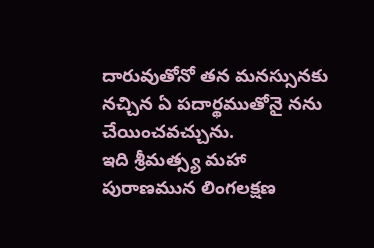దారువుతోనో తన మనస్సునకు నచ్చిన ఏ పదార్థముతోనై నను చేయించవచ్చును.
ఇది శ్రీమత్స్య మహా పురాణమున లింగలక్షణ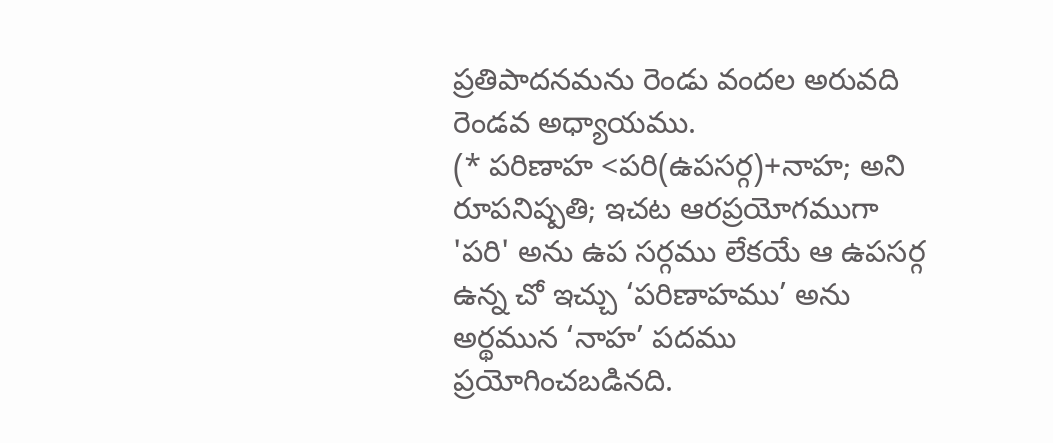ప్రతిపాదనమను రెండు వందల అరువది రెండవ అధ్యాయము.
(* పరిణాహ <పరి(ఉపసర్గ)+నాహ; అని రూపనిష్పతి; ఇచట ఆరప్రయోగముగా 'పరి' అను ఉప సర్గము లేకయే ఆ ఉపసర్గ ఉన్న చో ఇచ్చు ‘పరిణాహము’ అను అర్థమున ‘నాహ’ పదము ప్రయోగించబడినది.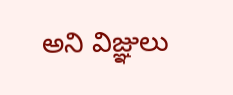అని విజ్ఞులు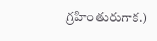గ్రహింతురుగాక.)